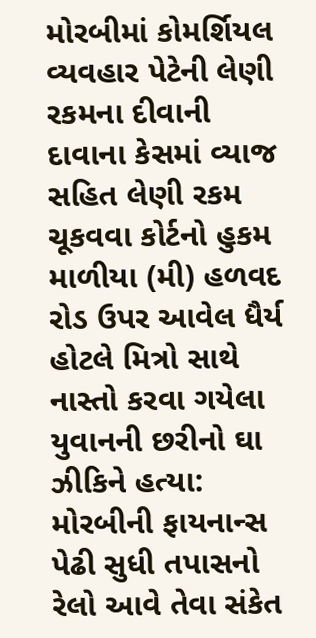મોરબીમાં કોમર્શિયલ વ્યવહાર પેટેની લેણી રકમના દીવાની દાવાના કેસમાં વ્યાજ સહિત લેણી રકમ ચૂકવવા કોર્ટનો હુકમ માળીયા (મી) હળવદ રોડ ઉપર આવેલ ધૈર્ય હોટલે મિત્રો સાથે નાસ્તો કરવા ગયેલા યુવાનની છરીનો ઘા ઝીકિને હત્યા: મોરબીની ફાયનાન્સ પેઢી સુધી તપાસનો રેલો આવે તેવા સંકેત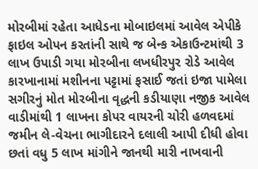મોરબીમાં રહેતા આધેડના મોબાઇલમાં આવેલ એપીકે ફાઇલ ઓપન કરતાંની સાથે જ બેન્ક એકાઉન્ટમાંથી 3 લાખ ઉપાડી ગયા મોરબીના લખધીરપુર રોડે આવેલ કારખાનામાં મશીનના પટ્ટામાં ફસાઈ જતાં ઇજા પામેલા સગીરનું મોત મોરબીના વૃદ્ધની કડીયાણા નજીક આવેલ વાડીમાંથી 1 લાખના કોપર વાયરની ચોરી હળવદમાં જમીન લે-વેચના ભાગીદારને દલાલી આપી દીધી હોવા છતાં વધુ 5 લાખ માંગીને જાનથી મારી નાખવાની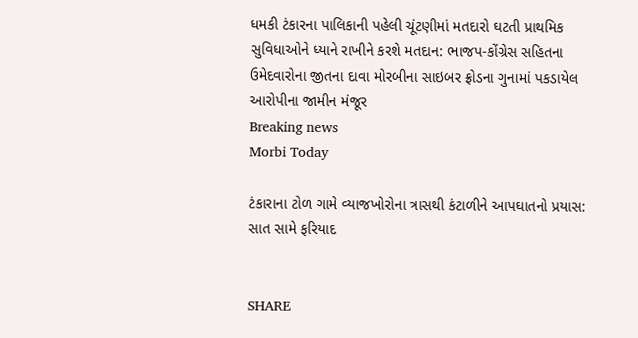ધમકી ટંકારના પાલિકાની પહેલી ચૂંટણીમાં મતદારો ઘટતી પ્રાથમિક સુવિધાઓને ધ્યાને રાખીને કરશે મતદાન: ભાજપ-કોંગ્રેસ સહિતના ઉમેદવારોના જીતના દાવા મોરબીના સાઇબર ફ્રોડના ગુનામાં પકડાયેલ આરોપીના જામીન મંજૂર
Breaking news
Morbi Today

ટંકારાના ટોળ ગામે વ્યાજખોરોના ત્રાસથી કંટાળીને આપઘાતનો પ્રયાસ: સાત સામે ફરિયાદ


SHARE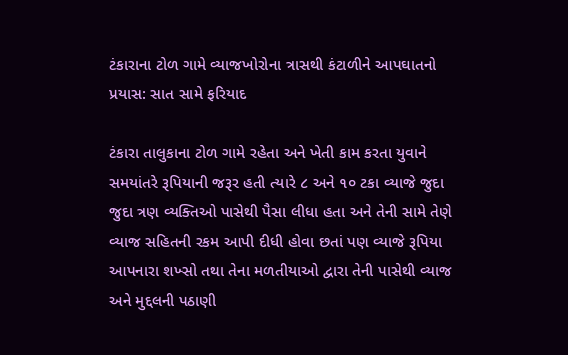ટંકારાના ટોળ ગામે વ્યાજખોરોના ત્રાસથી કંટાળીને આપઘાતનો પ્રયાસ: સાત સામે ફરિયાદ

ટંકારા તાલુકાના ટોળ ગામે રહેતા અને ખેતી કામ કરતા યુવાને સમયાંતરે રૂપિયાની જરૂર હતી ત્યારે ૮ અને ૧૦ ટકા વ્યાજે જુદા જુદા ત્રણ વ્યક્તિઓ પાસેથી પૈસા લીધા હતા અને તેની સામે તેણે વ્યાજ સહિતની રકમ આપી દીધી હોવા છતાં પણ વ્યાજે રૂપિયા આપનારા શખ્સો તથા તેના મળતીયાઓ દ્વારા તેની પાસેથી વ્યાજ અને મુદ્દલની પઠાણી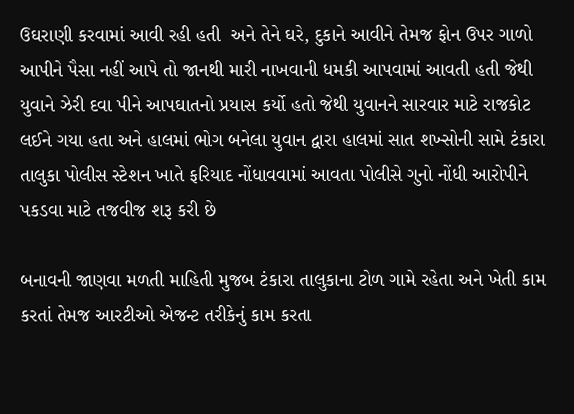ઉઘરાણી કરવામાં આવી રહી હતી  અને તેને ઘરે, દુકાને આવીને તેમજ ફોન ઉપર ગાળો આપીને પૈસા નહીં આપે તો જાનથી મારી નાખવાની ધમકી આપવામાં આવતી હતી જેથી યુવાને ઝેરી દવા પીને આપઘાતનો પ્રયાસ કર્યો હતો જેથી યુવાનને સારવાર માટે રાજકોટ લઈને ગયા હતા અને હાલમાં ભોગ બનેલા યુવાન દ્વારા હાલમાં સાત શખ્સોની સામે ટંકારા તાલુકા પોલીસ સ્ટેશન ખાતે ફરિયાદ નોંધાવવામાં આવતા પોલીસે ગુનો નોંધી આરોપીને પકડવા માટે તજવીજ શરૂ કરી છે

બનાવની જાણવા મળતી માહિતી મુજબ ટંકારા તાલુકાના ટોળ ગામે રહેતા અને ખેતી કામ કરતાં તેમજ આરટીઓ એજન્ટ તરીકેનું કામ કરતા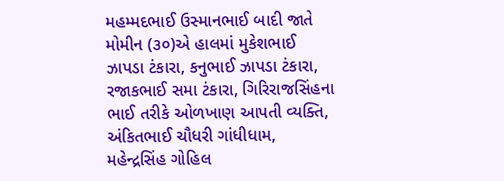મહમ્મદભાઈ ઉસ્માનભાઈ બાદી જાતે મોમીન (૩૦)એ હાલમાં મુકેશભાઈ ઝાપડા ટંકારા, કનુભાઈ ઝાપડા ટંકારા, રજાકભાઈ સમા ટંકારા, ગિરિરાજસિંહના ભાઈ તરીકે ઓળખાણ આપતી વ્યક્તિ, અંકિતભાઈ ચૌધરી ગાંધીધામ, મહેન્દ્રસિંહ ગોહિલ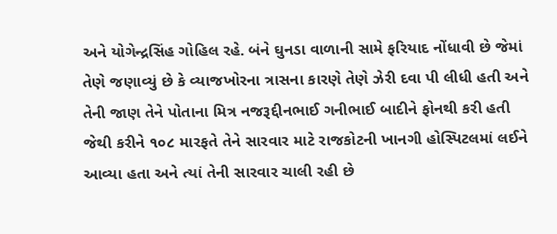અને યોગેન્દ્રસિંહ ગોહિલ રહે. બંને ઘુનડા વાળાની સામે ફરિયાદ નોંધાવી છે જેમાં તેણે જણાવ્યું છે કે વ્યાજખોરના ત્રાસના કારણે તેણે ઝેરી દવા પી લીધી હતી અને તેની જાણ તેને પોતાના મિત્ર નજરૂદ્દીનભાઈ ગનીભાઈ બાદીને ફોનથી કરી હતી જેથી કરીને ૧૦૮ મારફતે તેને સારવાર માટે રાજકોટની ખાનગી હોસ્પિટલમાં લઈને આવ્યા હતા અને ત્યાં તેની સારવાર ચાલી રહી છે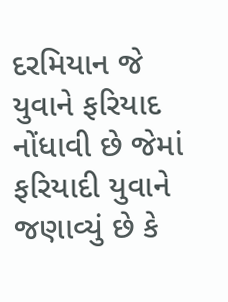દરમિયાન જે યુવાને ફરિયાદ નોંધાવી છે જેમાં ફરિયાદી યુવાને જણાવ્યું છે કે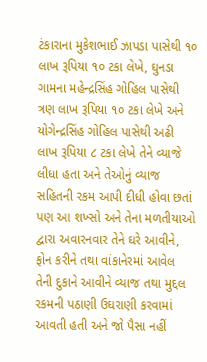ટંકારાના મુકેશભાઈ ઝાપડા પાસેથી ૧૦ લાખ રૂપિયા ૧૦ ટકા લેખે, ઘુનડા ગામના મહેન્દ્રસિંહ ગોહિલ પાસેથી ત્રણ લાખ રૂપિયા ૧૦ ટકા લેખે અને યોગેન્દ્રસિંહ ગોહિલ પાસેથી અઢી લાખ રૂપિયા ૮ ટકા લેખે તેને વ્યાજે લીધા હતા અને તેઓનું વ્યાજ સહિતની રકમ આપી દીધી હોવા છતાં પણ આ શખ્સો અને તેના મળતીયાઓ દ્વારા અવારનવાર તેને ઘરે આવીને, ફોન કરીને તથા વાંકાનેરમાં આવેલ તેની દુકાને આવીને વ્યાજ તથા મુદ્દલ રકમની પઠાણી ઉઘરાણી કરવામાં આવતી હતી અને જો પૈસા નહીં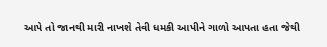આપે તો જાનથી મારી નાખશે તેવી ધમકી આપીને ગાળો આપતા હતા જેથી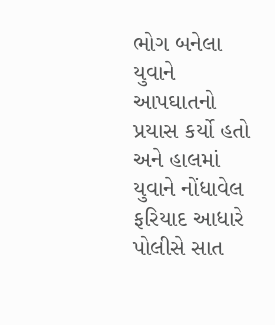ભોગ બનેલા યુવાને આપઘાતનો પ્રયાસ કર્યો હતો અને હાલમાં યુવાને નોંધાવેલ ફરિયાદ આધારે પોલીસે સાત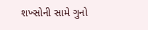શખ્સોની સામે ગુનો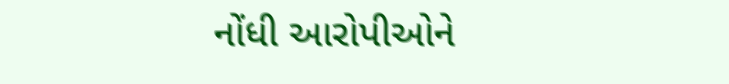નોંધી આરોપીઓને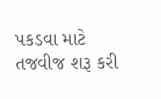પકડવા માટે તજવીજ શરૂ કરી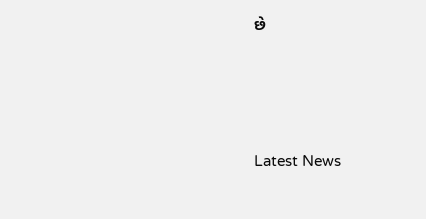છે






Latest News